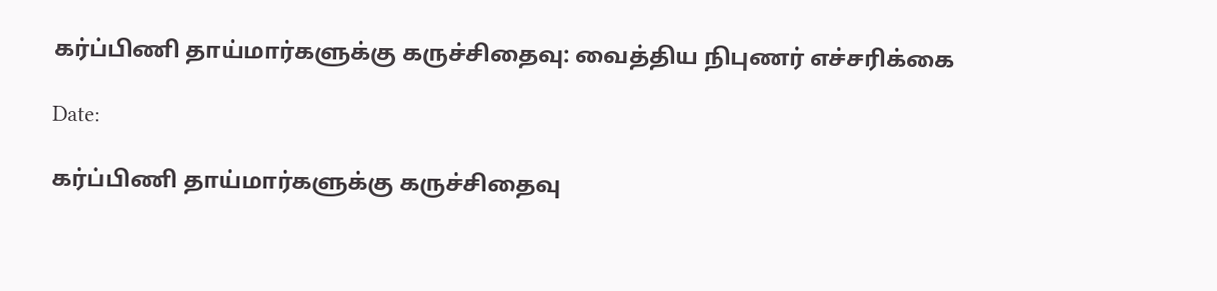கர்ப்பிணி தாய்மார்களுக்கு கருச்சிதைவு: வைத்திய நிபுணர் எச்சரிக்கை

Date:

கர்ப்பிணி தாய்மார்களுக்கு கருச்சிதைவு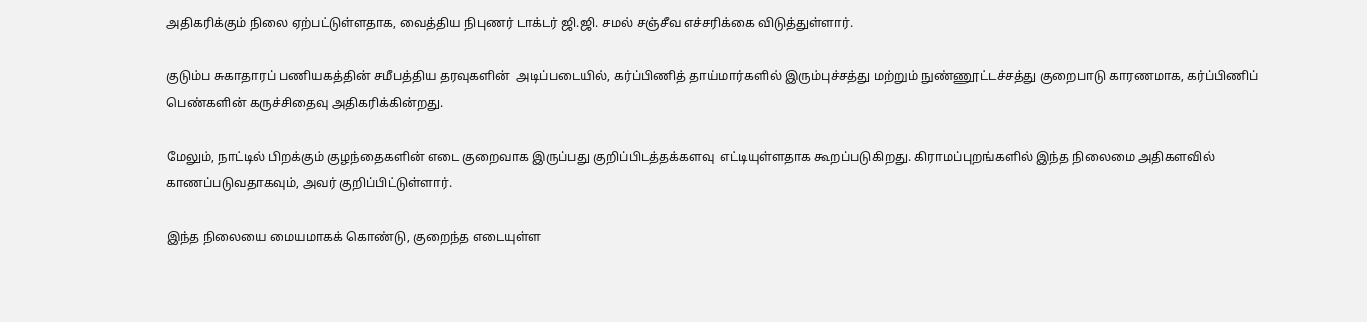அதிகரிக்கும் நிலை ஏற்பட்டுள்ளதாக, வைத்திய நிபுணர் டாக்டர் ஜி.ஜி. சமல் சஞ்சீவ எச்சரிக்கை விடுத்துள்ளார்.

குடும்ப சுகாதாரப் பணியகத்தின் சமீபத்திய தரவுகளின்  அடிப்படையில், கர்ப்பிணித் தாய்மார்களில் இரும்புச்சத்து மற்றும் நுண்ணூட்டச்சத்து குறைபாடு காரணமாக, கர்ப்பிணிப் பெண்களின் கருச்சிதைவு அதிகரிக்கின்றது.

மேலும், நாட்டில் பிறக்கும் குழந்தைகளின் எடை குறைவாக இருப்பது குறிப்பிடத்தக்களவு  எட்டியுள்ளதாக கூறப்படுகிறது. கிராமப்புறங்களில் இந்த நிலைமை அதிகளவில் காணப்படுவதாகவும், அவர் குறிப்பிட்டுள்ளார்.

இந்த நிலையை மையமாகக் கொண்டு, குறைந்த எடையுள்ள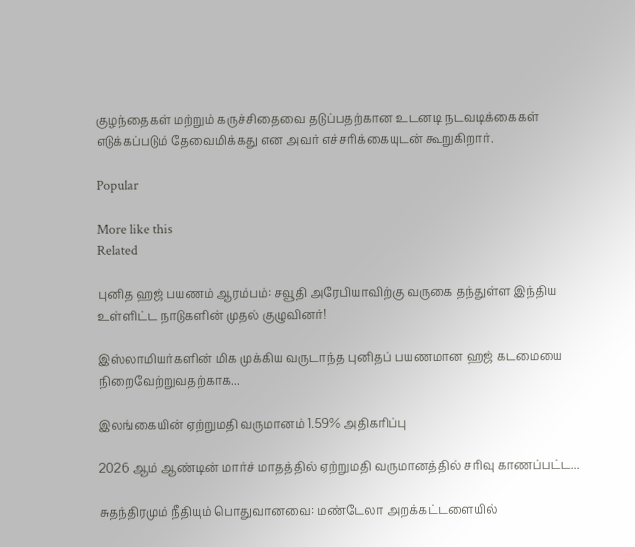குழந்தைகள் மற்றும் கருச்சிதைவை தடுப்பதற்கான உடனடி நடவடிக்கைகள் எடுக்கப்படும் தேவைமிக்கது என அவர் எச்சரிக்கையுடன் கூறுகிறார்.

Popular

More like this
Related

புனித ஹஜ் பயணம் ஆரம்பம்: சவூதி அரேபியாவிற்கு வருகை தந்துள்ள இந்திய உள்ளிட்ட நாடுகளின் முதல் குழுவினர்!

இஸ்லாமியர்களின் மிக முக்கிய வருடாந்த புனிதப் பயணமான ஹஜ் கடமையை நிறைவேற்றுவதற்காக...

இலங்கையின் ஏற்றுமதி வருமானம் 1.59% அதிகரிப்பு

2026 ஆம் ஆண்டின் மார்ச் மாதத்தில் ஏற்றுமதி வருமானத்தில் சரிவு காணப்பட்ட...

சுதந்திரமும் நீதியும் பொதுவானவை: மண்டேலா அறக்கட்டளையில்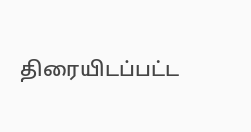திரையிடப்பட்ட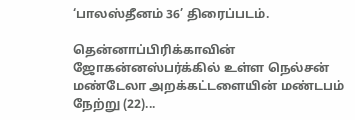‘பாலஸ்தீனம் 36’ திரைப்படம்.

தென்னாப்பிரிக்காவின் ஜோகன்னஸ்பர்க்கில் உள்ள நெல்சன் மண்டேலா அறக்கட்டளையின் மண்டபம் நேற்று (22)...